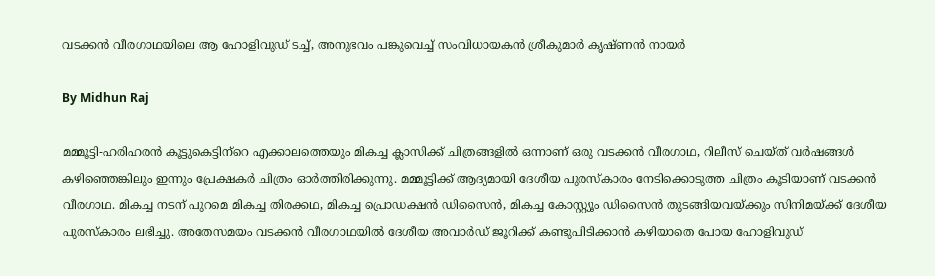വടക്കന്‍ വീരഗാഥയിലെ ആ ഹോളിവുഡ് ടച്ച്, അനുഭവം പങ്കുവെച്ച് സംവിധായകന്‍ ശ്രീകുമാര്‍ കൃഷ്ണന്‍ നായര്‍

By Midhun Raj

മമ്മൂട്ടി-ഹരിഹരന്‍ കൂട്ടുകെട്ടിന്‌റെ എക്കാലത്തെയും മികച്ച ക്ലാസിക്ക് ചിത്രങ്ങളില്‍ ഒന്നാണ് ഒരു വടക്കന്‍ വീരഗാഥ, റിലീസ് ചെയ്ത് വര്‍ഷങ്ങള്‍
കഴിഞ്ഞെങ്കിലും ഇന്നും പ്രേക്ഷകര്‍ ചിത്രം ഓര്‍ത്തിരിക്കുന്നു. മമ്മൂട്ടിക്ക് ആദ്യമായി ദേശീയ പുരസ്‌കാരം നേടിക്കൊടുത്ത ചിത്രം കൂടിയാണ് വടക്കന്‍ വീരഗാഥ. മികച്ച നടന് പുറമെ മികച്ച തിരക്കഥ, മികച്ച പ്രൊഡക്ഷന്‍ ഡിസൈന്‍, മികച്ച കോസ്റ്റ്യൂം ഡിസൈന്‍ തുടങ്ങിയവയ്ക്കും സിനിമയ്ക്ക് ദേശീയ പുരസ്‌കാരം ലഭിച്ചു. അതേസമയം വടക്കന്‍ വീരഗാഥയില്‍ ദേശീയ അവാര്‍ഡ് ജൂറിക്ക് കണ്ടുപിടിക്കാന്‍ കഴിയാതെ പോയ ഹോളിവുഡ്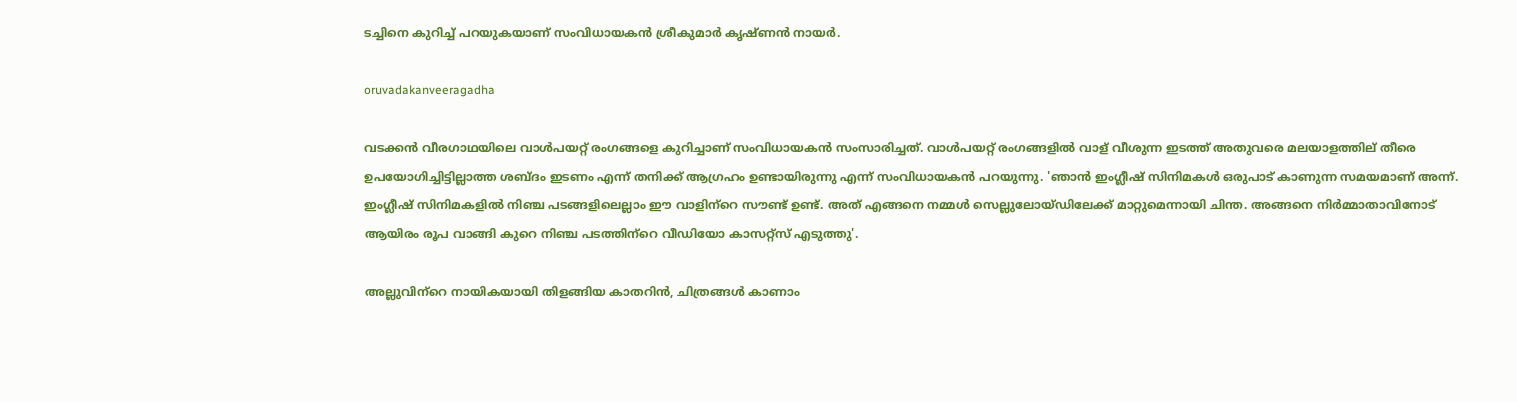ടച്ചിനെ കുറിച്ച് പറയുകയാണ് സംവിധായകന്‍ ശ്രീകുമാര്‍ കൃഷ്ണന്‍ നായര്‍.

oruvadakanveeragadha

വടക്കന്‍ വീരഗാഥയിലെ വാള്‍പയറ്റ് രംഗങ്ങളെ കുറിച്ചാണ് സംവിധായകന്‍ സംസാരിച്ചത്. വാള്‍പയറ്റ് രംഗങ്ങളില്‍ വാള് വീശുന്ന ഇടത്ത് അതുവരെ മലയാളത്തില് തീരെ ഉപയോഗിച്ചിട്ടില്ലാത്ത ശബ്ദം ഇടണം എന്ന് തനിക്ക് ആഗ്രഹം ഉണ്ടായിരുന്നു എന്ന് സംവിധായകന്‍ പറയുന്നു. 'ഞാന്‍ ഇംഗ്ലീഷ് സിനിമകള്‍ ഒരുപാട് കാണുന്ന സമയമാണ് അന്ന്. ഇംഗ്ലീഷ് സിനിമകളില്‍ നിഞ്ച പടങ്ങളിലെല്ലാം ഈ വാളിന്‌റെ സൗണ്ട് ഉണ്ട്. അത് എങ്ങനെ നമ്മള്‍ സെല്ലുലോയ്ഡിലേക്ക് മാറ്റുമെന്നായി ചിന്ത. അങ്ങനെ നിര്‍മ്മാതാവിനോട് ആയിരം രൂപ വാങ്ങി കുറെ നിഞ്ച പടത്തിന്‌റെ വീഡിയോ കാസറ്റ്‌സ് എടുത്തു'.

അല്ലുവിന്‌റെ നായികയായി തിളങ്ങിയ കാതറിന്‍, ചിത്രങ്ങള്‍ കാണാം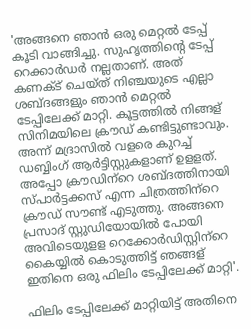'അങ്ങനെ ഞാന്‍ ഒരു മെറ്റല്‍ ടേപ്പ് കൂടി വാങ്ങിച്ചു. സുഹൃത്തിന്റെ ടേപ്പ് റെക്കാര്‍ഡര്‍ നല്ലതാണ്. അത് കണക്ട് ചെയ്ത് നിഞ്ചയുടെ എല്ലാ ശബ്ദങ്ങളും ഞാന്‍ മെറ്റല്‍ ടേപ്പിലേക്ക് മാറ്റി. കൂട്ടത്തില്‍ നിങ്ങള് സിനിമയിലെ ക്രൗഡ് കണ്ടിട്ടുണ്ടാവും. അന്ന് മദ്രാസില്‍ വളരെ കുറച്ച് ഡബ്ബിംഗ് ആര്‍ട്ടിസ്റ്റുകളാണ് ഉളളത്. അപ്പോ ക്രൗഡിന്‌റെ ശബ്ദത്തിനായി സ്പാര്‍ട്ടക്കസ് എന്ന ചിത്രത്തിന്‌റെ ക്രൗഡ് സൗണ്ട് എടുത്തു. അങ്ങനെ പ്രസാദ് സ്റ്റുഡിയോയില്‍ പോയി അവിടെയുളള റെക്കോര്‍ഡിസ്റ്റിന്‌റെ കൈയ്യില്‍ കൊടുത്തിട്ട് ഞങ്ങള് ഇതിനെ ഒരു ഫിലിം ടേപ്പിലേക്ക് മാറ്റി'.

ഫിലിം ടേപ്പിലേക്ക് മാറ്റിയിട്ട് അതിനെ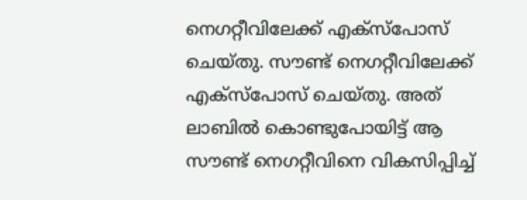നെഗറ്റീവിലേക്ക് എക്‌സ്‌പോസ് ചെയ്തു. സൗണ്ട് നെഗറ്റീവിലേക്ക് എക്‌സ്‌പോസ് ചെയ്തു. അത് ലാബില്‍ കൊണ്ടുപോയിട്ട് ആ സൗണ്ട് നെഗറ്റീവിനെ വികസിപ്പിച്ച്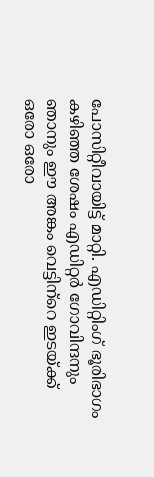പോസിറ്റീവായിട്ട് മാറ്റി. എഡിറ്റിംഗ് ഭൂരിഭാഗം കഴിഞ്ഞ ശേഷം എഡിറ്റര്‍ ഗോവിന്ദനും ഞാനും ഈ അങ്കം വെട്ടിന്‌റെ ഇടയ്ക്ക് ഒരോ ഒരോ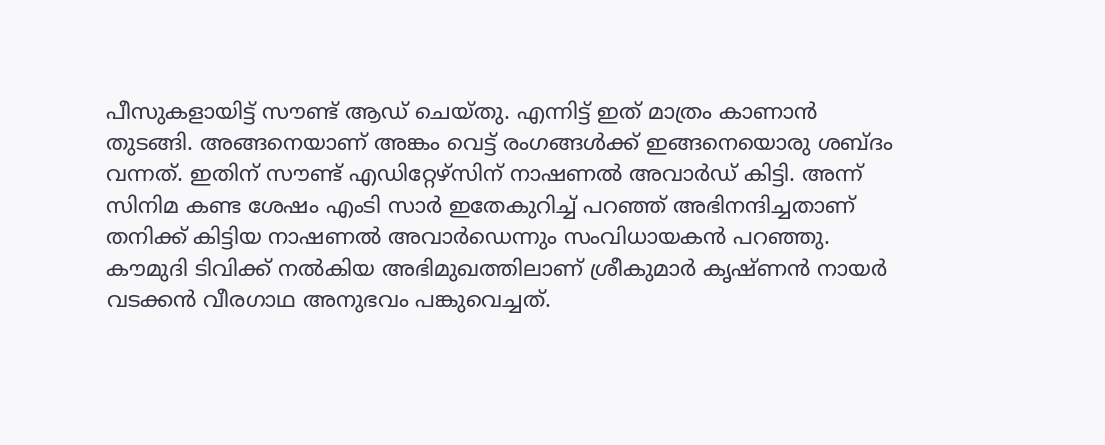പീസുകളായിട്ട് സൗണ്ട് ആഡ് ചെയ്തു. എന്നിട്ട് ഇത് മാത്രം കാണാന്‍ തുടങ്ങി. അങ്ങനെയാണ് അങ്കം വെട്ട് രംഗങ്ങള്‍ക്ക് ഇങ്ങനെയൊരു ശബ്ദം വന്നത്. ഇതിന് സൗണ്ട് എഡിറ്റേഴ്‌സിന് നാഷണല്‍ അവാര്‍ഡ് കിട്ടി. അന്ന് സിനിമ കണ്ട ശേഷം എംടി സാര്‍ ഇതേകുറിച്ച് പറഞ്ഞ് അഭിനന്ദിച്ചതാണ് തനിക്ക് കിട്ടിയ നാഷണല്‍ അവാര്‍ഡെന്നും സംവിധായകന്‍ പറഞ്ഞു. കൗമുദി ടിവിക്ക് നല്‍കിയ അഭിമുഖത്തിലാണ് ശ്രീകുമാര്‍ കൃഷ്ണന്‍ നായര്‍ വടക്കന്‍ വീരഗാഥ അനുഭവം പങ്കുവെച്ചത്‌.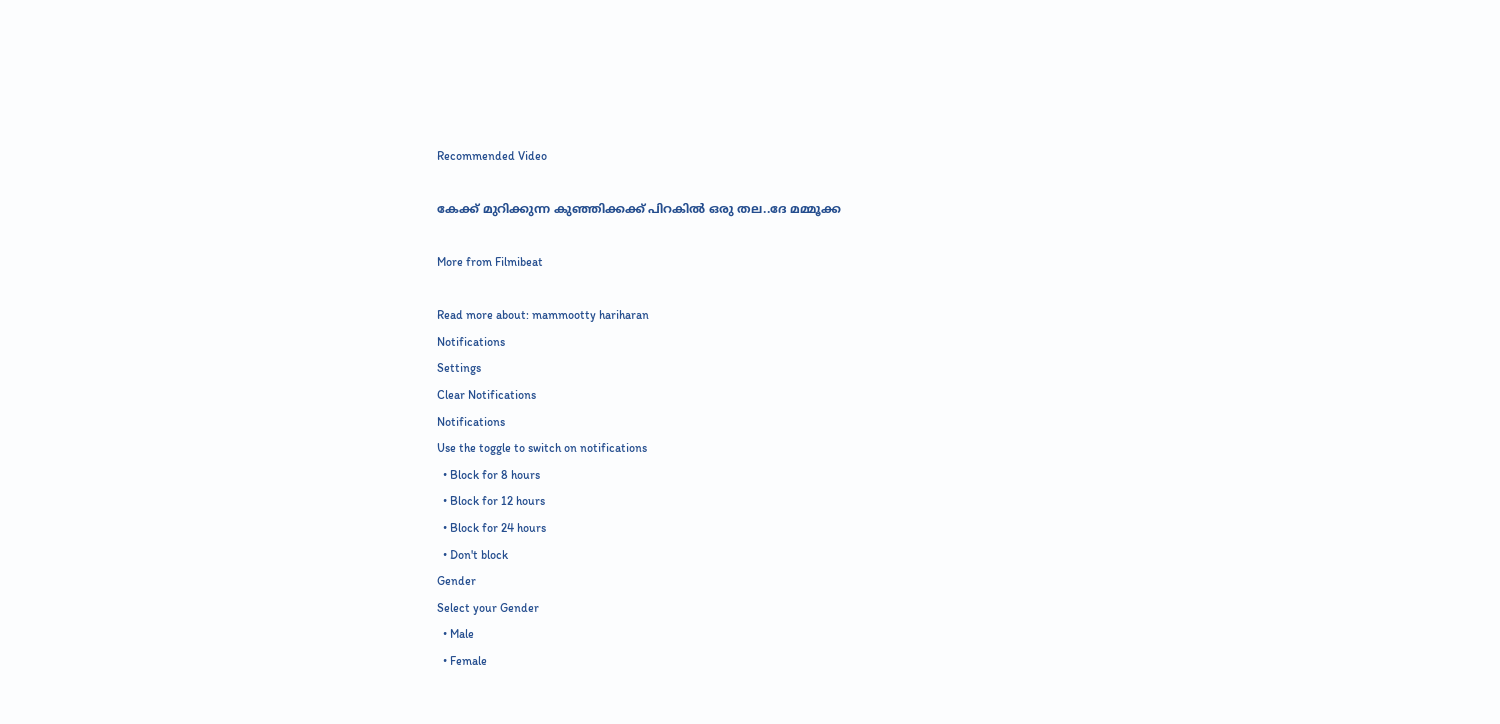Recommended Video

കേക്ക് മുറിക്കുന്ന കുഞ്ഞിക്കക്ക് പിറകിൽ ഒരു തല..ദേ മമ്മൂക്ക

More from Filmibeat

Read more about: mammootty hariharan
Notifications
Settings
Clear Notifications
Notifications
Use the toggle to switch on notifications
  • Block for 8 hours
  • Block for 12 hours
  • Block for 24 hours
  • Don't block
Gender
Select your Gender
  • Male
  • Female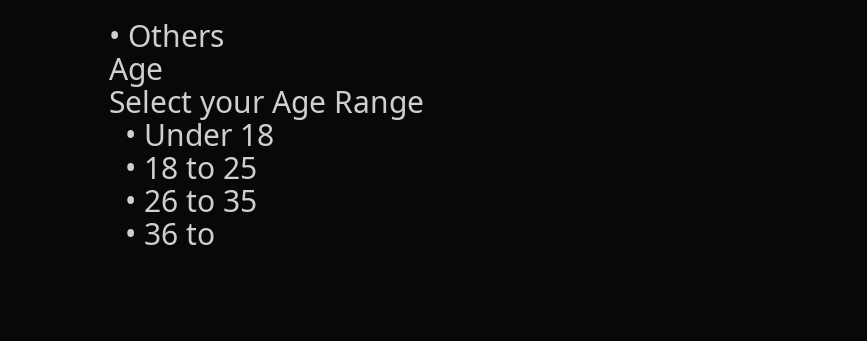• Others
Age
Select your Age Range
  • Under 18
  • 18 to 25
  • 26 to 35
  • 36 to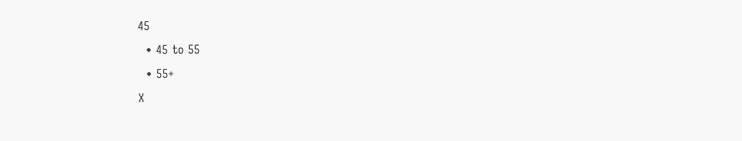45
  • 45 to 55
  • 55+
X